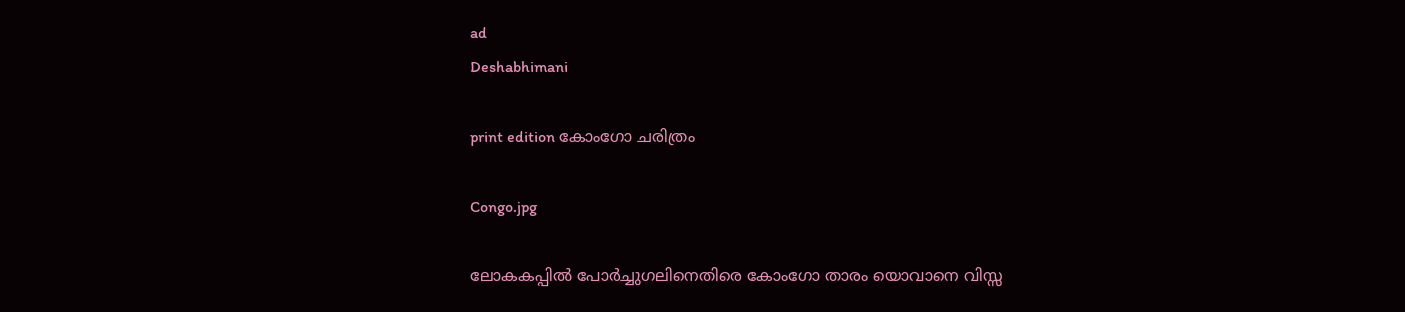ad
Deshabhimani

print edition കോംഗോ ചരിത്രം

Congo.jpg

ലോകകപ്പിൽ പോർച്ചുഗലിനെതിരെ കോംഗോ താരം യൊവാനെ വിസ്സ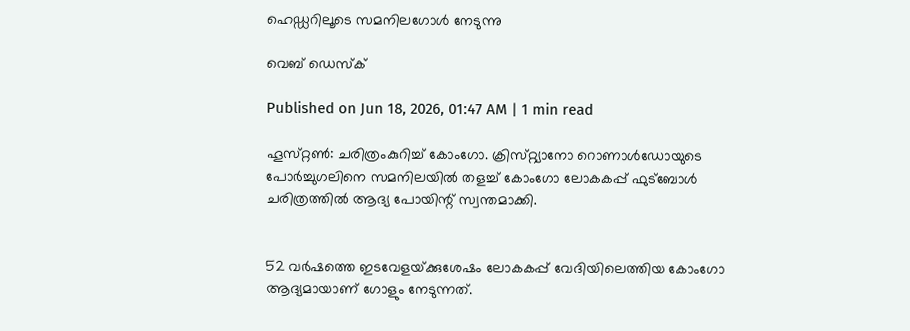ഹെഡ്ഡറിലൂടെ സമനിലഗോൾ നേടുന്നു

വെബ് ഡെസ്ക്

Published on Jun 18, 2026, 01:47 AM | 1 min read

ഹൂസ്‌റ്റൺ: ചരിത്രംകുറിച്ച്‌ കോംഗോ. ക്രിസ്‌റ്റ്യാനോ റൊണാൾഡോയുടെ പോർച്ചുഗലിനെ സമനിലയിൽ തളച്ച്‌ കോംഗോ ലോകകപ്പ്‌ ഫുട്‌ബോൾ ചരിത്രത്തിൽ ആദ്യ പോയിന്റ്‌ സ്വന്തമാക്കി.


52 വർഷത്തെ ഇടവേളയ്‌ക്കുശേഷം ലോകകപ്പ്‌ വേദിയിലെത്തിയ കോംഗോ ആദ്യമായാണ്‌ ഗോളും നേടുന്നത്‌.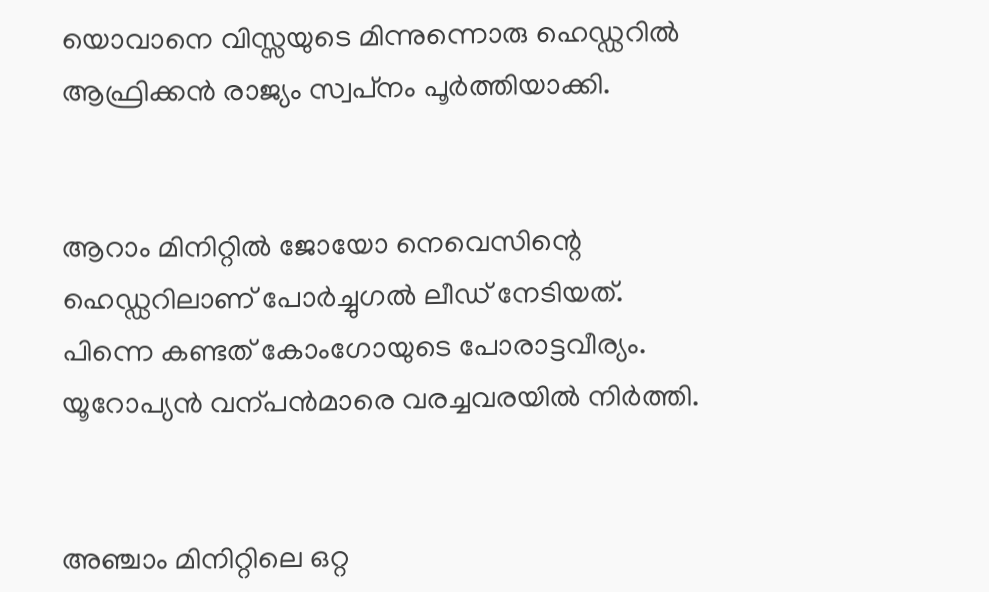യൊവാനെ വിസ്സയുടെ മിന്നുന്നൊരു ഹെഡ്ഡറിൽ ആഫ്രിക്കൻ രാജ്യം സ്വപ്‌നം പൂർത്തിയാക്കി.


ആറാം മിനിറ്റിൽ ജോയോ നെവെസിന്റെ ഹെഡ്ഡറിലാണ്‌ പോർച്ചുഗൽ ലീഡ്‌ നേടിയത്‌. പിന്നെ കണ്ടത്‌ കോംഗോയുടെ പോരാട്ടവീര്യം. യൂറോപ്യൻ വന്പൻമാരെ വരച്ചവരയിൽ നിർത്തി.


അഞ്ചാം മിനിറ്റിലെ ഒറ്റ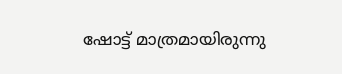ഷോട്ട്‌ മാത്രമായിരുന്നു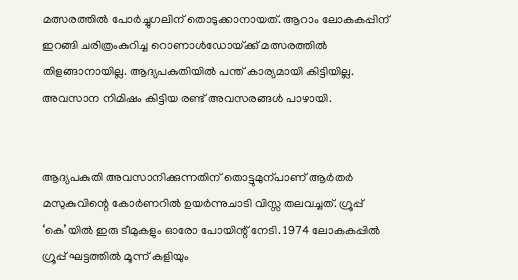മത്സരത്തിൽ പോർച്ചുഗലിന്‌ തൊടുക്കാനായത്‌. ആറാം ലോകകപ്പിന്‌ ഇറങ്ങി ചരിത്രംകുറിച്ച റൊണാൾഡോയ്‌ക്ക്‌ മത്സരത്തിൽ തിളങ്ങാനായില്ല. ആദ്യപകുതിയിൽ പന്ത്‌ കാര്യമായി കിട്ടിയില്ല. അവസാന നിമിഷം കിട്ടിയ രണ്ട്‌ അവസരങ്ങൾ പാഴായി.


ആദ്യപകുതി അവസാനിക്കുന്നതിന്‌ തൊട്ടുമുന്പാണ്‌ ആർതർ മസുകുവിന്റെ കോർണറിൽ ഉയർന്നുചാടി വിസ്സ തലവച്ചത്‌. ഗ്രൂപ്പ്‌ ‘കെ’യിൽ ഇരു ടീമുകളും ഓരോ പോയിന്റ്‌ നേടി. 1974 ലോകകപ്പിൽ ഗ്രൂപ്പ്‌ ഘട്ടത്തിൽ മൂന്ന്‌ കളിയും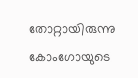തോറ്റായിരുന്നു കോംഗോയുടെ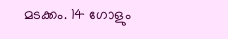മടക്കം. 14 ഗോളും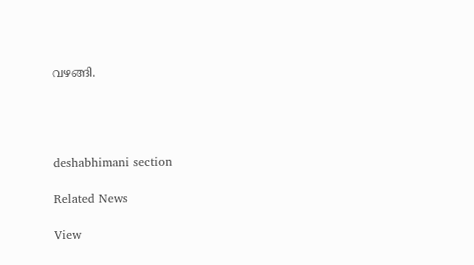വഴങ്ങി.




deshabhimani section

Related News

View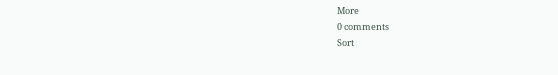More
0 comments
Sort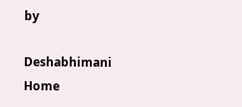by

Deshabhimani
Home